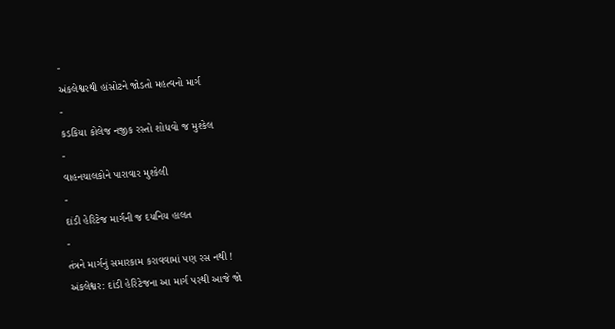-
અંકલેશ્વરથી હાંસોટને જોડતો મહત્વનો માર્ગ
-
કડકિયા કોલેજ નજીક રસ્તો શોધવો જ મુશ્કેલ
-
વાહનચાલકોને પારાવાર મુશ્કેલી
-
દાંડી હેરિટેજ માર્ગની જ દયનિય હાલત
-
તંત્રને માર્ગનું સમારકામ કરાવવામાં પણ રસ નથી !
અંકલેશ્વર: દાંડી હેરિટેજના આ માર્ગ પરથી આજે જો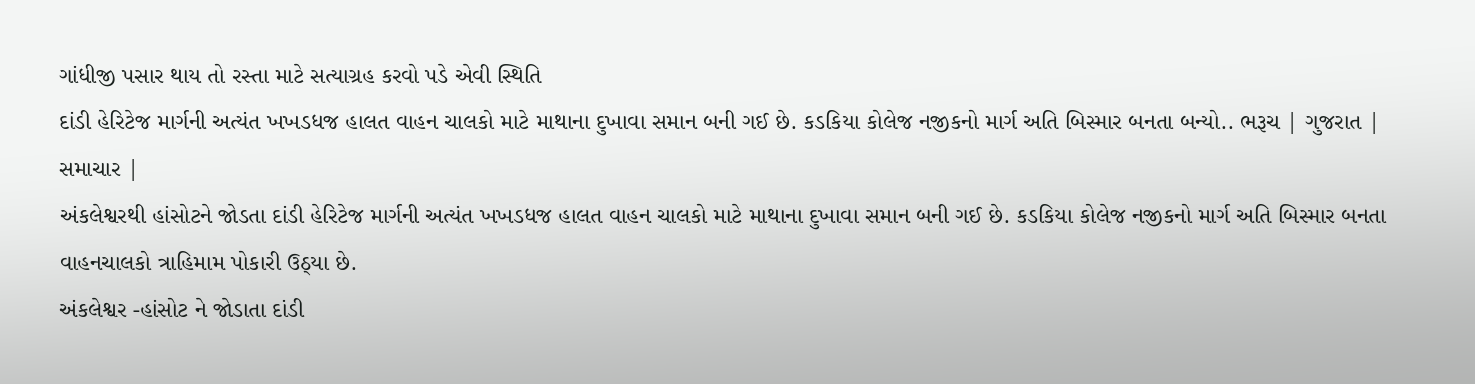ગાંધીજી પસાર થાય તો રસ્તા માટે સત્યાગ્રહ કરવો પડે એવી સ્થિતિ
દાંડી હેરિટેજ માર્ગની અત્યંત ખખડધજ હાલત વાહન ચાલકો માટે માથાના દુખાવા સમાન બની ગઈ છે. કડકિયા કોલેજ નજીકનો માર્ગ અતિ બિસ્માર બનતા બન્યો.. ભરૂચ | ગુજરાત | સમાચાર |
અંકલેશ્વરથી હાંસોટને જોડતા દાંડી હેરિટેજ માર્ગની અત્યંત ખખડધજ હાલત વાહન ચાલકો માટે માથાના દુખાવા સમાન બની ગઈ છે. કડકિયા કોલેજ નજીકનો માર્ગ અતિ બિસ્માર બનતા વાહનચાલકો ત્રાહિમામ પોકારી ઉઠ્યા છે.
અંકલેશ્વર -હાંસોટ ને જોડાતા દાંડી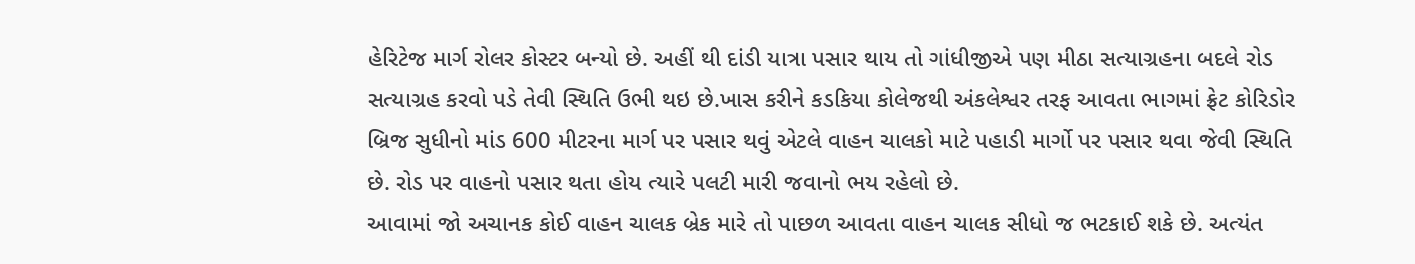હેરિટેજ માર્ગ રોલર કોસ્ટર બન્યો છે. અહીં થી દાંડી યાત્રા પસાર થાય તો ગાંધીજીએ પણ મીઠા સત્યાગ્રહના બદલે રોડ સત્યાગ્રહ કરવો પડે તેવી સ્થિતિ ઉભી થઇ છે.ખાસ કરીને કડકિયા કોલેજથી અંકલેશ્વર તરફ આવતા ભાગમાં ફ્રેટ કોરિડોર બ્રિજ સુધીનો માંડ 600 મીટરના માર્ગ પર પસાર થવું એટલે વાહન ચાલકો માટે પહાડી માર્ગો પર પસાર થવા જેવી સ્થિતિ છે. રોડ પર વાહનો પસાર થતા હોય ત્યારે પલટી મારી જવાનો ભય રહેલો છે.
આવામાં જો અચાનક કોઈ વાહન ચાલક બ્રેક મારે તો પાછળ આવતા વાહન ચાલક સીધો જ ભટકાઈ શકે છે. અત્યંત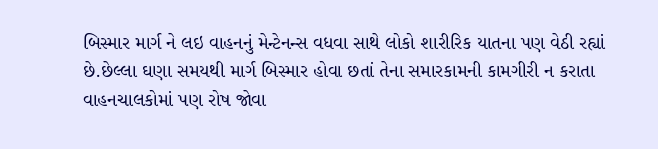બિસ્માર માર્ગ ને લઇ વાહનનું મેન્ટેનન્સ વધવા સાથે લોકો શારીરિક યાતના પણ વેઠી રહ્યાં છે.છેલ્લા ઘણા સમયથી માર્ગ બિસ્માર હોવા છતાં તેના સમારકામની કામગીરી ન કરાતા વાહનચાલકોમાં પણ રોષ જોવા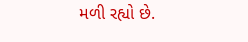મળી રહ્યો છે.